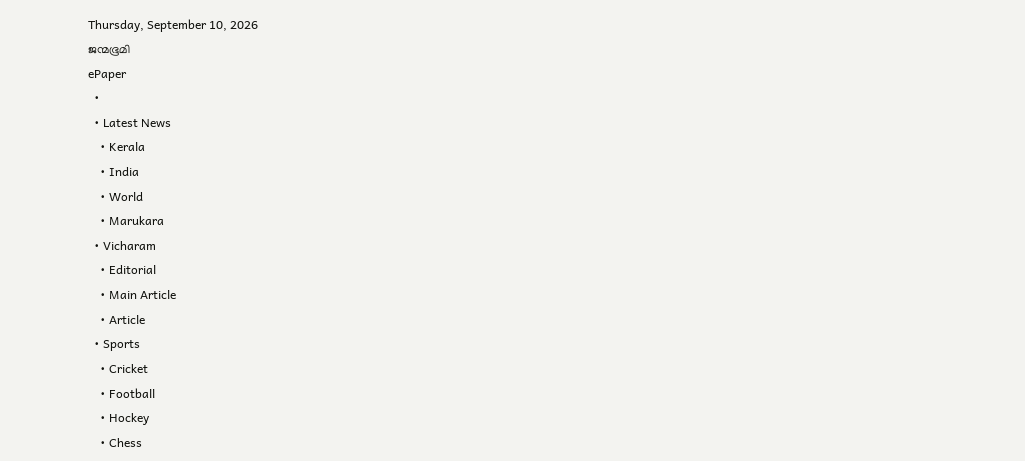Thursday, September 10, 2026
ജന്മഭൂമി
ePaper
  •
  • Latest News
    • Kerala
    • India
    • World
    • Marukara
  • Vicharam
    • Editorial
    • Main Article
    • Article
  • Sports
    • Cricket
    • Football
    • Hockey
    • Chess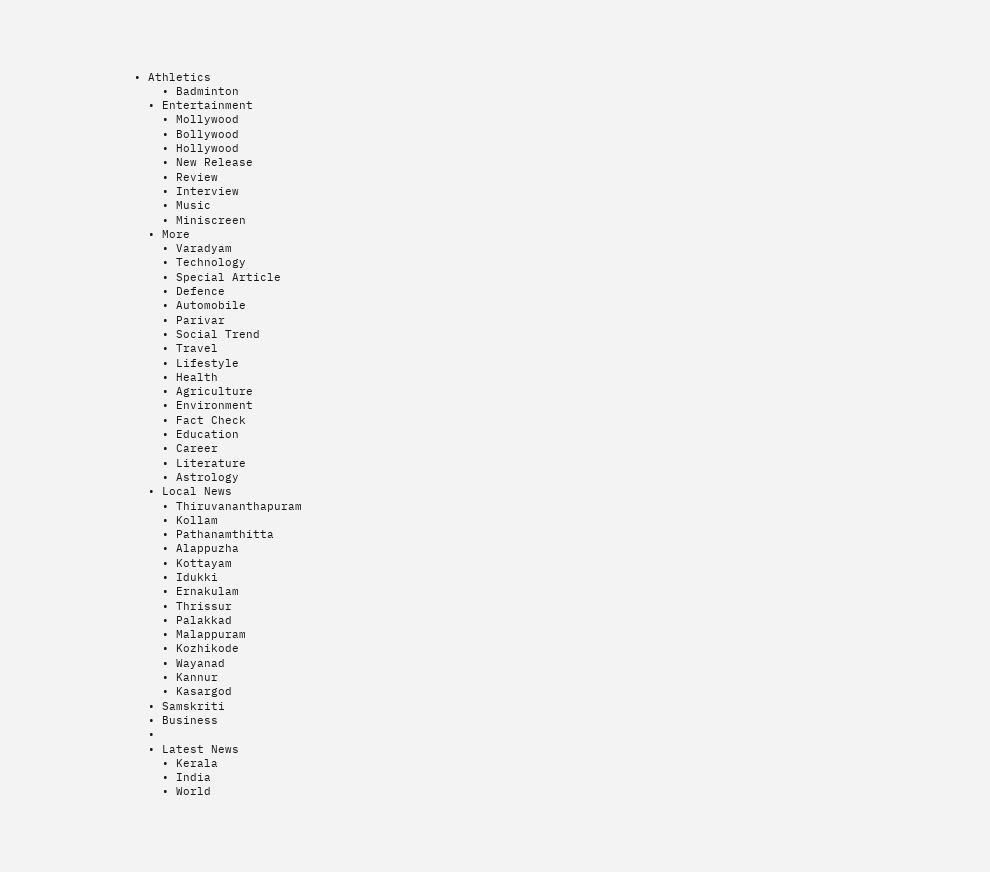• Athletics
    • Badminton
  • Entertainment
    • Mollywood
    • Bollywood
    • Hollywood
    • New Release
    • Review
    • Interview
    • Music
    • Miniscreen
  • More
    • Varadyam
    • Technology
    • Special Article
    • Defence
    • Automobile
    • Parivar
    • Social Trend
    • Travel
    • Lifestyle
    • Health
    • Agriculture
    • Environment
    • Fact Check
    • Education
    • Career
    • Literature
    • Astrology
  • Local News
    • Thiruvananthapuram
    • Kollam
    • Pathanamthitta
    • Alappuzha
    • Kottayam
    • Idukki
    • Ernakulam
    • Thrissur
    • Palakkad
    • Malappuram
    • Kozhikode
    • Wayanad
    • Kannur
    • Kasargod
  • Samskriti
  • Business
  •
  • Latest News
    • Kerala
    • India
    • World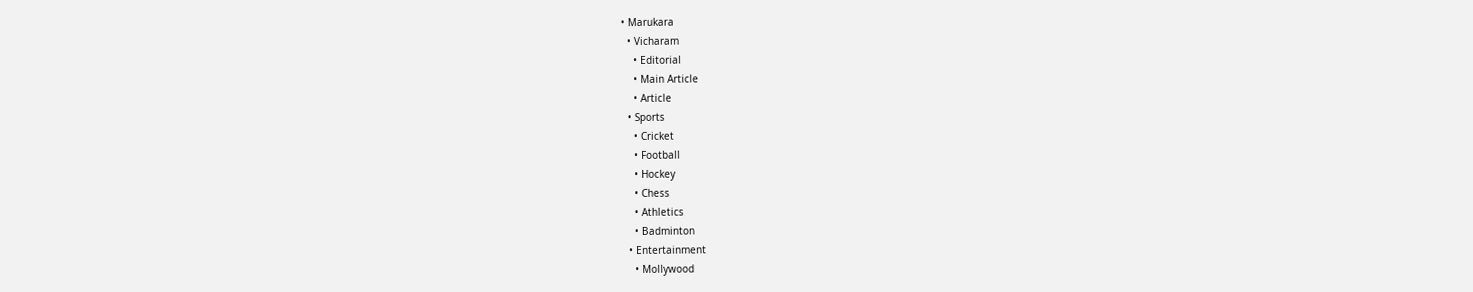• Marukara
  • Vicharam
    • Editorial
    • Main Article
    • Article
  • Sports
    • Cricket
    • Football
    • Hockey
    • Chess
    • Athletics
    • Badminton
  • Entertainment
    • Mollywood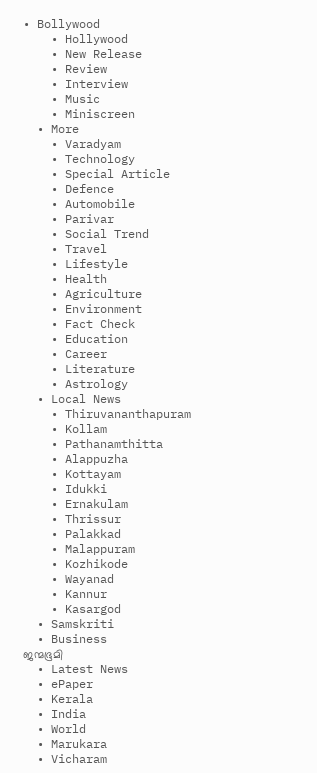• Bollywood
    • Hollywood
    • New Release
    • Review
    • Interview
    • Music
    • Miniscreen
  • More
    • Varadyam
    • Technology
    • Special Article
    • Defence
    • Automobile
    • Parivar
    • Social Trend
    • Travel
    • Lifestyle
    • Health
    • Agriculture
    • Environment
    • Fact Check
    • Education
    • Career
    • Literature
    • Astrology
  • Local News
    • Thiruvananthapuram
    • Kollam
    • Pathanamthitta
    • Alappuzha
    • Kottayam
    • Idukki
    • Ernakulam
    • Thrissur
    • Palakkad
    • Malappuram
    • Kozhikode
    • Wayanad
    • Kannur
    • Kasargod
  • Samskriti
  • Business
ജന്മഭൂമി
  • Latest News
  • ePaper
  • Kerala
  • India
  • World
  • Marukara
  • Vicharam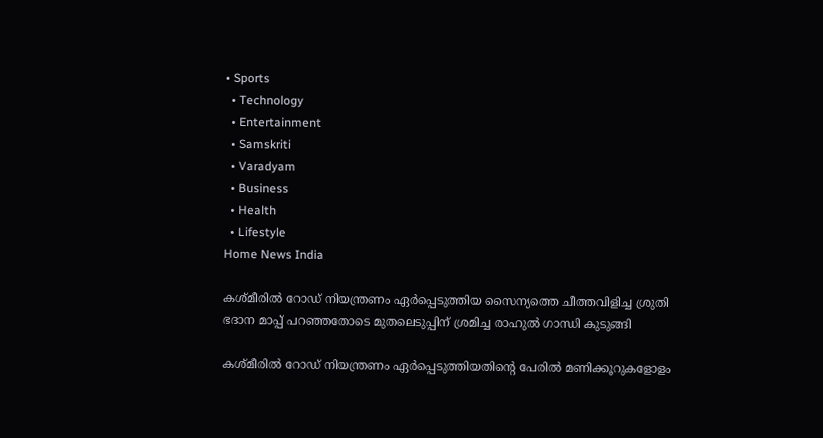• Sports
  • Technology
  • Entertainment
  • Samskriti
  • Varadyam
  • Business
  • Health
  • Lifestyle
Home News India

കശ്മീരില്‍ റോഡ് നിയന്ത്രണം ഏര്‍പ്പെടുത്തിയ സൈന്യത്തെ ചീത്തവിളിച്ച ശ്രുതി ഭദാന മാപ്പ് പറ‍ഞ്ഞതോടെ മുതലെടുപ്പിന് ശ്രമിച്ച രാഹുല്‍ ഗാന്ധി കുടുങ്ങി

കശ്മീരില്‍ റോഡ് നിയന്ത്രണം ഏര്‍പ്പെടുത്തിയതിന്റെ പേരില്‍ മണിക്കൂറുകളോളം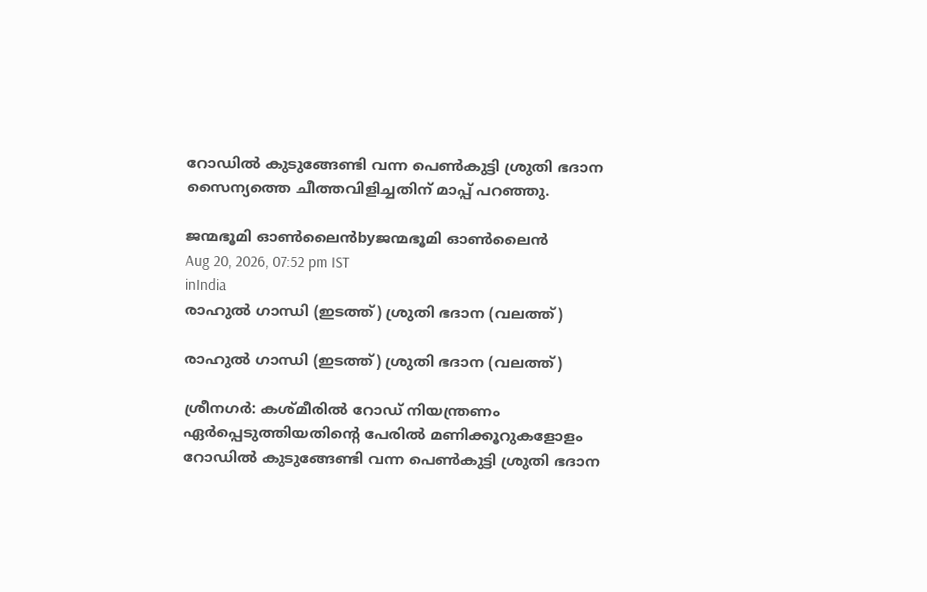റോഡില്‍ കുടുങ്ങേണ്ടി വന്ന പെണ്‍കുട്ടി ശ്രുതി ഭദാന സൈന്യത്തെ ചീത്തവിളിച്ചതിന് മാപ്പ് പറ‍ഞ്ഞു.

ജന്മഭൂമി ഓണ്‍ലൈന്‍byജന്മഭൂമി ഓണ്‍ലൈന്‍
Aug 20, 2026, 07:52 pm IST
inIndia
രാഹുല്‍ ഗാന്ധി (ഇടത്ത്) ശ്രുതി ഭദാന (വലത്ത്)

രാഹുല്‍ ഗാന്ധി (ഇടത്ത്) ശ്രുതി ഭദാന (വലത്ത്)

ശ്രീനഗര്‍: കശ്മീരില്‍ റോഡ് നിയന്ത്രണം ഏര്‍പ്പെടുത്തിയതിന്റെ പേരില്‍ മണിക്കൂറുകളോളം റോഡില്‍ കുടുങ്ങേണ്ടി വന്ന പെണ്‍കുട്ടി ശ്രുതി ഭദാന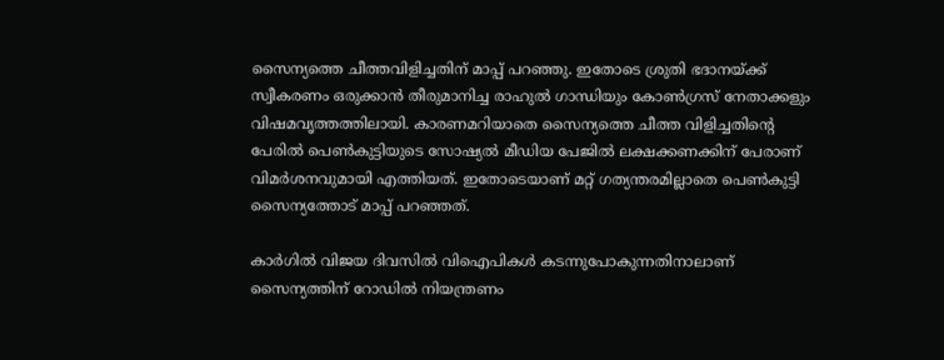സൈന്യത്തെ ചീത്തവിളിച്ചതിന് മാപ്പ് പറ‍ഞ്ഞു. ഇതോടെ ശ്രുതി ഭദാനയ്‌ക്ക് സ്വീകരണം ഒരുക്കാന്‍ തീരുമാനിച്ച രാഹുല്‍ ഗാന്ധിയും കോണ്‍ഗ്രസ് നേതാക്കളും വിഷമവൃത്തത്തിലായി. കാരണമറിയാതെ സൈന്യത്തെ ചീത്ത വിളിച്ചതിന്റെ പേരില്‍ പെണ്‍കുട്ടിയുടെ സോഷ്യല്‍ മീഡിയ പേജില്‍ ലക്ഷക്കണക്കിന് പേരാണ് വിമര്‍ശനവുമായി എത്തിയത്. ഇതോടെയാണ് മറ്റ് ഗത്യന്തരമില്ലാതെ പെണ്‍കുട്ടി സൈന്യത്തോട് മാപ്പ് പറഞ്ഞത്.

കാര്‍ഗില്‍ വിജയ ദിവസില്‍ വിഐപികള്‍ കടന്നുപോകുന്നതിനാലാണ് സൈന്യത്തിന് റോഡില്‍ നിയന്ത്രണം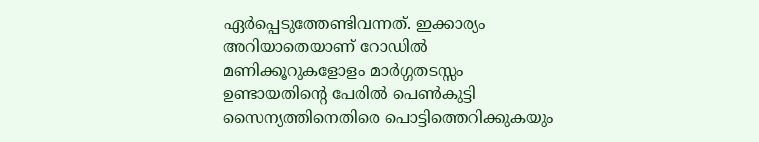ഏര്‍പ്പെടുത്തേണ്ടിവന്നത്. ഇക്കാര്യം അറിയാതെയാണ് റോഡില്‍ മണിക്കൂറുകളോളം മാര്‍ഗ്ഗതടസ്സം ഉണ്ടായതിന്റെ പേരില്‍ പെണ്‍കുട്ടി സൈന്യത്തിനെതിരെ പൊട്ടിത്തെറിക്കുകയും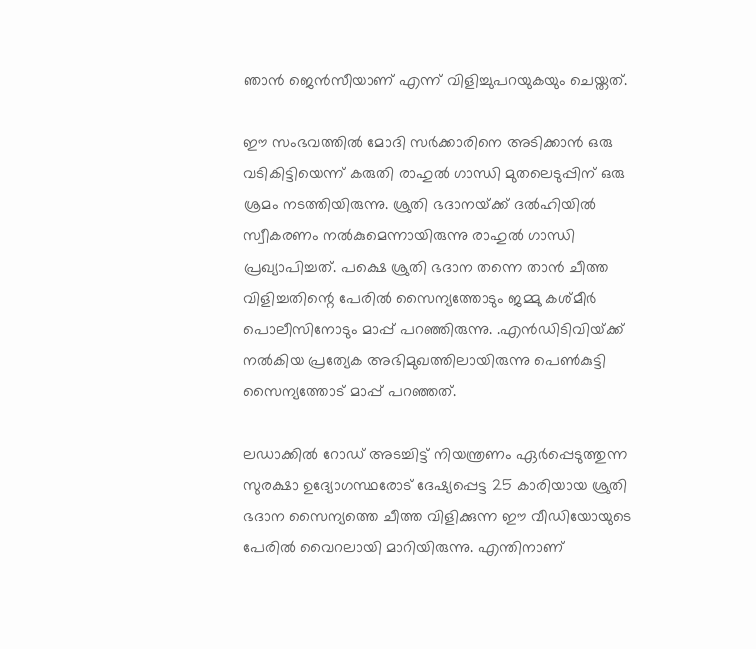ഞാന്‍ ജെന്‍സീയാണ് എന്ന് വിളിച്ചുപറയുകയും ചെയ്തത്.

ഈ സംഭവത്തില്‍ മോദി സര്‍ക്കാരിനെ അടിക്കാന്‍ ഒരു വടികിട്ടിയെന്ന് കരുതി രാഹുല്‍ ഗാന്ധി മുതലെടുപ്പിന് ഒരു ശ്രമം നടത്തിയിരുന്നു. ശ്രുതി ഭദാനയ്‌ക്ക് ദല്‍ഹിയില്‍ സ്വീകരണം നല്‍കുമെന്നായിരുന്നു രാഹുല്‍ ഗാന്ധി പ്രഖ്യാപിച്ചത്. പക്ഷെ ശ്രുതി ഭദാന തന്നെ താന്‍ ചീത്ത വിളിച്ചതിന്റെ പേരില്‍ സൈന്യത്തോടും ജമ്മു കശ്മീര്‍ പൊലീസിനോടും മാപ്പ് പറഞ്ഞിരുന്നു. .എന്‍ഡിടിവിയ്‌ക്ക് നല്‍കിയ പ്രത്യേക അഭിമുഖത്തിലായിരുന്നു പെണ്‍കുട്ടി സൈന്യത്തോട് മാപ്പ് പറഞ്ഞത്.

ലഡാക്കിൽ റോഡ് അടച്ചിട്ട് നിയന്ത്രണം ഏര്‍പ്പെടുത്തുന്ന സുരക്ഷാ ഉദ്യോഗസ്ഥരോട് ദേഷ്യപ്പെട്ട 25 കാരിയായ ശ്രുതി ഭദാന സൈന്യത്തെ ചീത്ത വിളിക്കുന്ന ഈ വീഡിയോയുടെ പേരില്‍ വൈറലായി മാറിയിരുന്നു. എന്തിനാണ്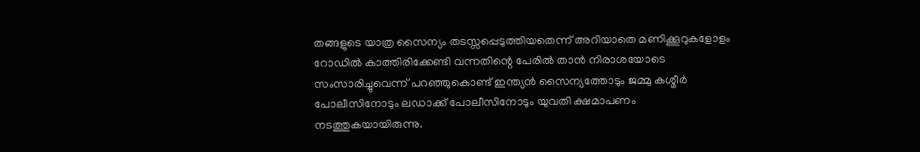തങ്ങളുടെ യാത്ര സൈന്യം തടസ്സപ്പെടുത്തിയതെന്ന് അറിയാതെ മണിക്കൂറുകളോളം റോഡില്‍ കാത്തിരിക്കേണ്ടി വന്നതിന്റെ പേരില്‍ താൻ നിരാശയോടെ സംസാരിച്ചുവെന്ന് പറഞ്ഞുകൊണ്ട് ഇന്ത്യൻ സൈന്യത്തോടും ജമ്മു കശ്മീർ പോലീസിനോടും ലഡാക്ക് പോലീസിനോടും യുവതി ക്ഷമാപണം നടത്തുകയായിരുന്നു.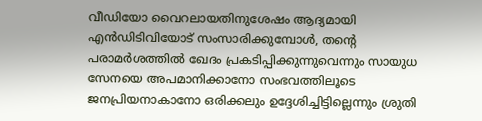വീഡിയോ വൈറലായതിനുശേഷം ആദ്യമായി എൻ‌ഡി‌ടി‌വിയോട് സംസാരിക്കുമ്പോൾ, തന്റെ പരാമർശത്തിൽ ഖേദം പ്രകടിപ്പിക്കുന്നുവെന്നും സായുധ സേനയെ അപമാനിക്കാനോ സംഭവത്തിലൂടെ ജനപ്രിയനാകാനോ ഒരിക്കലും ഉദ്ദേശിച്ചിട്ടില്ലെന്നും ശ്രുതി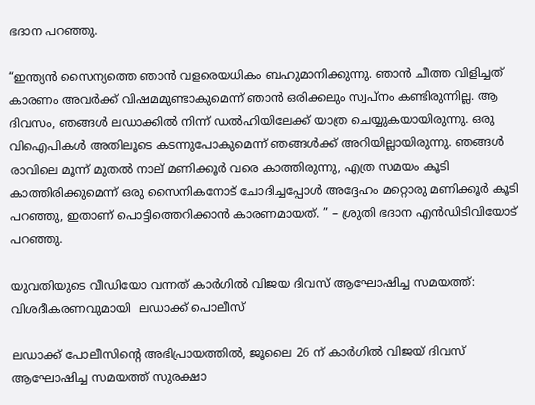ഭദാന പറഞ്ഞു.

“ഇന്ത്യൻ സൈന്യത്തെ ഞാൻ വളരെയധികം ബഹുമാനിക്കുന്നു. ഞാൻ ചീത്ത വിളിച്ചത് കാരണം അവർക്ക് വിഷമമുണ്ടാകുമെന്ന് ഞാൻ ഒരിക്കലും സ്വപ്നം കണ്ടിരുന്നില്ല. ആ ദിവസം, ഞങ്ങൾ ലഡാക്കിൽ നിന്ന് ഡൽഹിയിലേക്ക് യാത്ര ചെയ്യുകയായിരുന്നു. ഒരു വിഐപികള്‍ അതിലൂടെ കടന്നുപോകുമെന്ന് ഞങ്ങൾക്ക് അറിയില്ലായിരുന്നു. ഞങ്ങൾ രാവിലെ മൂന്ന് മുതൽ നാല് മണിക്കൂർ വരെ കാത്തിരുന്നു, എത്ര സമയം കൂടി കാത്തിരിക്കുമെന്ന് ഒരു സൈനികനോട് ചോദിച്ചപ്പോൾ അദ്ദേഹം മറ്റൊരു മണിക്കൂർ കൂടി പറഞ്ഞു, ഇതാണ് പൊട്ടിത്തെറിക്കാന്‍ കാരണമായത്. ” – ശ്രുതി ഭദാന എൻ‌ഡി‌ടി‌വിയോട് പറഞ്ഞു.

യുവതിയുടെ വീഡിയോ വന്നത് കാര്‍ഗില്‍ വിജയ ദിവസ് ആഘോഷിച്ച സമയത്ത്: വിശദീകരണവുമായി  ലഡാക്ക് പൊലീസ്

ലഡാക്ക് പോലീസിന്റെ അഭിപ്രായത്തിൽ, ജൂലൈ 26 ന് കാർഗിൽ വിജയ് ദിവസ് ആഘോഷിച്ച സമയത്ത് സുരക്ഷാ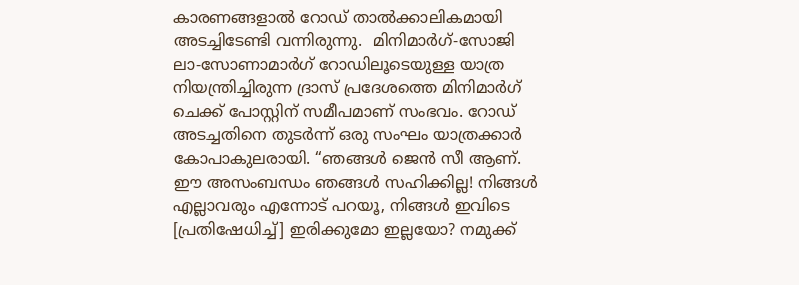കാരണങ്ങളാൽ റോഡ് താൽക്കാലികമായി അടച്ചിടേണ്ടി വന്നിരുന്നു.  മിനിമാർഗ്-സോജി ലാ-സോണാമാർഗ് റോഡിലൂടെയുള്ള യാത്ര നിയന്ത്രിച്ചിരുന്ന ദ്രാസ് പ്രദേശത്തെ മിനിമാർഗ് ചെക്ക് പോസ്റ്റിന് സമീപമാണ് സംഭവം. റോഡ് അടച്ചതിനെ തുടർന്ന് ഒരു സംഘം യാത്രക്കാര്‍ കോപാകുലരായി. “ഞങ്ങൾ ജെന്‍ സീ ആണ്. ഈ അസംബന്ധം ഞങ്ങൾ സഹിക്കില്ല! നിങ്ങൾ എല്ലാവരും എന്നോട് പറയൂ, നിങ്ങൾ ഇവിടെ [പ്രതിഷേധിച്ച്] ഇരിക്കുമോ ഇല്ലയോ? നമുക്ക്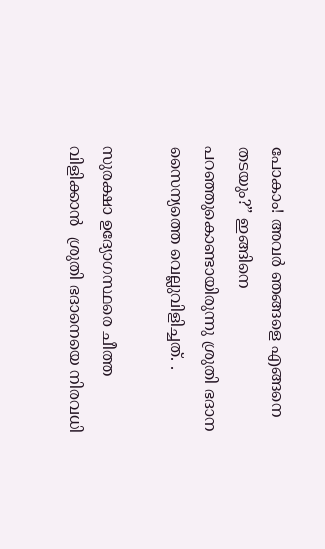പോകാം! അവർ ഞങ്ങളെ എങ്ങനെ തടയും?” ഇങ്ങിനെ പറഞ്ഞുകൊണ്ടായിരുന്നു ശ്രുതി ഭദാന സൈന്യത്തെ വെല്ലുവിളിച്ചത്. .

സുരക്ഷാ ഉദ്യോഗസ്ഥരെ ചീത്ത വിളിക്കാന്‍  ശ്രുതി ഭദാനെയെ നിരവധി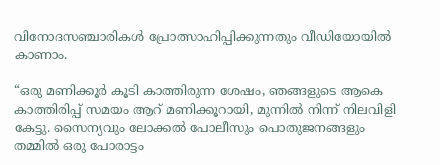വിനോദസഞ്ചാരികൾ പ്രോത്സാഹിപ്പിക്കുന്നതും വീഡിയോയിൽ കാണാം.

“ഒരു മണിക്കൂർ കൂടി കാത്തിരുന്ന ശേഷം, ഞങ്ങളുടെ ആകെ കാത്തിരിപ്പ് സമയം ആറ് മണിക്കൂറായി, മുന്നിൽ നിന്ന് നിലവിളി കേട്ടു. സൈന്യവും ലോക്കൽ പോലീസും പൊതുജനങ്ങളും തമ്മിൽ ഒരു പോരാട്ടം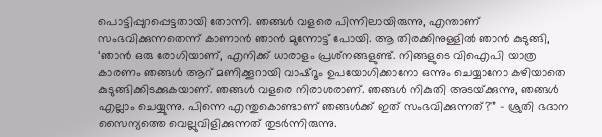പൊട്ടിപ്പുറപ്പെട്ടതായി തോന്നി. ഞങ്ങൾ വളരെ പിന്നിലായിരുന്നു, എന്താണ് സംഭവിക്കുന്നതെന്ന് കാണാന്‍ ഞാന്‍ മുന്നോട്ട് പോയി. ആ തിരക്കിനുള്ളില്‍ ഞാൻ കുടുങ്ങി, ‘ഞാൻ ഒരു രോഗിയാണ്, എനിക്ക് ധാരാളം പ്രശ്‌നങ്ങളുണ്ട്. നിങ്ങളുടെ വിഐപി യാത്ര കാരണം ഞങ്ങൾ ആറ് മണിക്കൂറായി വാഷ്‌റൂം ഉപയോഗിക്കാനോ ഒന്നും ചെയ്യാനോ കഴിയാതെ കുടുങ്ങിക്കിടക്കുകയാണ്. ഞങ്ങൾ വളരെ നിരാശരാണ്. ഞങ്ങൾ നികുതി അടയ്‌ക്കുന്നു, ഞങ്ങൾ എല്ലാം ചെയ്യുന്നു. പിന്നെ എന്തുകൊണ്ടാണ് ഞങ്ങൾക്ക് ഇത് സംഭവിക്കുന്നത്?'” – ശ്രുതി ഭദാന സൈന്യത്തെ വെല്ലുവിളിക്കുന്നത് തുടര്‍ന്നിരുന്നു.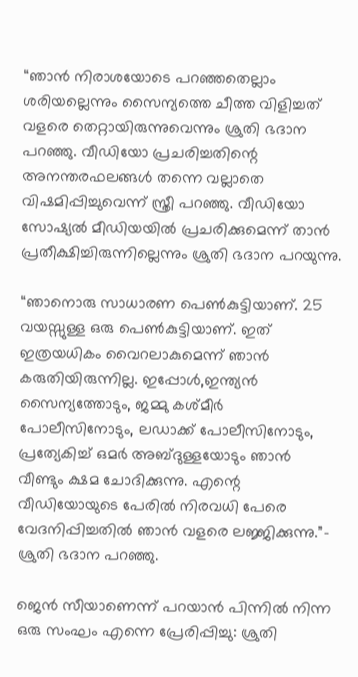“ഞാൻ നിരാശയോടെ പറഞ്ഞതെല്ലാം ശരിയല്ലെന്നും സൈന്യത്തെ ചീത്ത വിളിച്ചത് വളരെ തെറ്റായിരുന്നുവെന്നും ശ്രുതി ഭദാന പറഞ്ഞു. വീഡിയോ പ്രചരിച്ചതിന്റെ അനന്തരഫലങ്ങൾ തന്നെ വല്ലാതെ വിഷമിപ്പിച്ചുവെന്ന് സ്ത്രീ പറഞ്ഞു. വീഡിയോ സോഷ്യൽ മീഡിയയിൽ പ്രചരിക്കുമെന്ന് താന്‍ പ്രതീക്ഷിച്ചിരുന്നില്ലെന്നും ശ്രുതി ഭദാന പറയുന്നു.

“ഞാനൊരു സാധാരണ പെൺകുട്ടിയാണ്. 25 വയസ്സുള്ള ഒരു പെൺകുട്ടിയാണ്. ഇത് ഇത്രയധികം വൈറലാകുമെന്ന് ഞാൻ കരുതിയിരുന്നില്ല. ഇപ്പോൾ,ഇന്ത്യൻ സൈന്യത്തോടും, ജമ്മു കശ്മീർ പോലീസിനോടും, ലഡാക്ക് പോലീസിനോടും, പ്രത്യേകിച്ച് ഒമർ അബ്ദുള്ളയോടും ഞാൻ വീണ്ടും ക്ഷമ ചോദിക്കുന്നു. എന്റെ വീഡിയോയുടെ പേരിൽ നിരവധി പേരെ വേദനിപ്പിച്ചതില്‍ ഞാൻ വളരെ ലജ്ജിക്കുന്നു.”- ശ്രുതി ഭദാന പറഞ്ഞു.

ജെന്‍ സീയാണെന്ന് പറയാന്‍ പിന്നില്‍ നിന്ന ഒരു സംഘം എന്നെ പ്രേരിപ്പിച്ചു: ശ്രുതി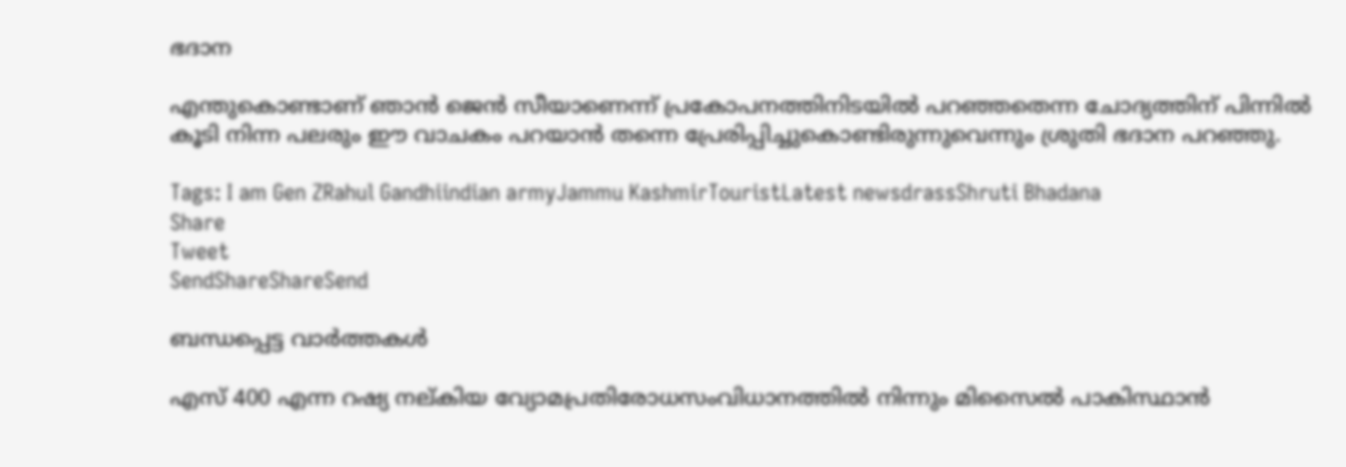ഭദാന

എന്തുകൊണ്ടാണ് ഞാന്‍ ജെന്‍ സീയാണെന്ന് പ്രകോപനത്തിനിടയില്‍ പറഞ്ഞതെന്ന ചോദ്യത്തിന് പിന്നില്‍ കൂടി നിന്ന പലരും ഈ വാചകം പറയാന്‍ തന്നെ പ്രേരിപ്പിച്ചുകൊണ്ടിരുന്നുവെന്നും ശ്രുതി ഭദാന പറഞ്ഞു.

Tags: I am Gen ZRahul Gandhiindian armyJammu KashmirTouristLatest newsdrassShruti Bhadana
Share
Tweet
SendShareShareSend

ബന്ധപ്പെട്ട വാര്‍ത്തകള്‍

എസ് 400 എന്ന റഷ്യ നല്കിയ വ്യോമപ്രതിരോധസംവിധാനത്തില്‍ നിന്നും മിസൈല്‍ പാകിസ്ഥാന്‍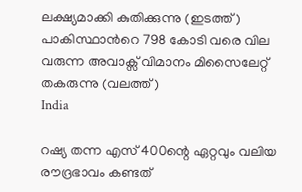ലക്ഷ്യമാക്കി കുതിക്കുന്നു (ഇടത്ത്) പാകിസ്ഥാന്‍റെ 798 കോടി വരെ വില വരുന്ന അവാക്സ് വിമാനം മിസൈലേറ്റ് തകരുന്നു (വലത്ത്)
India

റഷ്യ തന്ന എസ് 400ന്റെ ഏറ്റവും വലിയ രൗദ്രഭാവം കണ്ടത്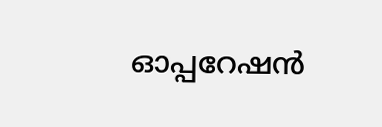ഓപ്പറേഷന്‍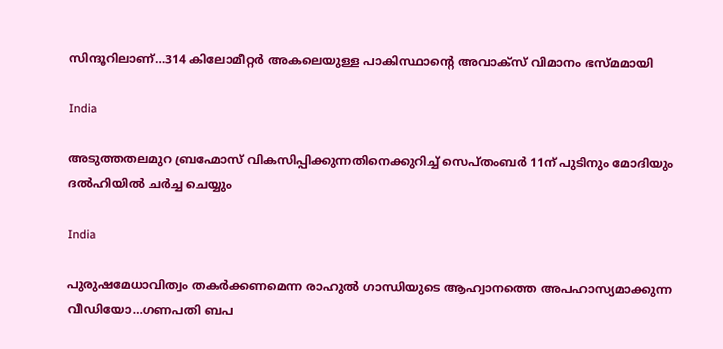സിന്ദൂറിലാണ്…314 കിലോമീറ്റര്‍ അകലെയുള്ള പാകിസ്ഥാന്റെ അവാക്സ് വിമാനം ഭസ്മമായി

India

അടുത്തതലമുറ ബ്രഹ്മോസ് വികസിപ്പിക്കുന്നതിനെക്കുറിച്ച് സെപ്തംബര്‍ 11ന് പുടിനും മോദിയും ദല്‍ഹിയില്‍ ചര്‍ച്ച ചെയ്യും

India

പുരുഷമേധാവിത്വം തകര്‍ക്കണമെന്ന രാഹുല്‍ ഗാന്ധിയുടെ ആഹ്വാനത്തെ അപഹാസ്യമാക്കുന്ന വീഡിയോ…ഗണപതി ബപ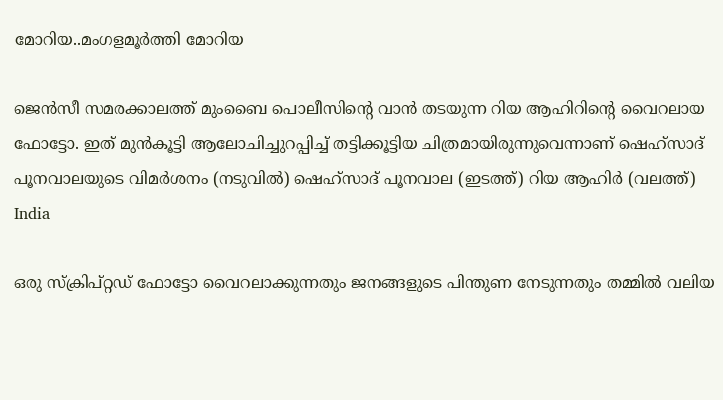മോറിയ..മംഗളമൂര്‍ത്തി മോറിയ

ജെന്‍സീ സമരക്കാലത്ത് മുംബൈ പൊലീസിന്‍റെ വാന്‍ തടയുന്ന റിയ ആഹിറിന്‍റെ വൈറലായ ഫോട്ടോ. ഇത് മുന്‍കൂട്ടി ആലോചിച്ചുറപ്പിച്ച് തട്ടിക്കൂട്ടിയ ചിത്രമായിരുന്നുവെന്നാണ് ഷെഹ്സാദ് പൂനവാലയുടെ വിമര്‍ശനം (നടുവില്‍) ഷെഹ്സാദ് പൂനവാല (ഇടത്ത്) റിയ ആഹിര്‍ (വലത്ത്)
India

ഒരു സ്ക്രിപ്റ്റഡ് ഫോട്ടോ വൈറലാക്കുന്നതും ജനങ്ങളുടെ പിന്തുണ നേടുന്നതും തമ്മില്‍ വലിയ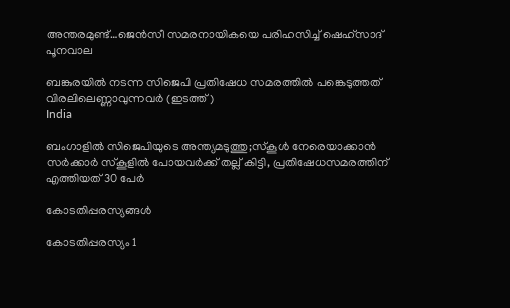അന്തരമുണ്ട്…ജെന്‍സീ സമരനായികയെ പരിഹസിച്ച് ഷെഹ്സാദ് പൂനവാല

ബങ്കുരയില്‍ നടന്ന സിജെപി പ്രതിഷേധ സമരത്തില്‍ പങ്കെടുത്തത് വിരലിലെണ്ണാവുന്നവര്‍ (ഇടത്ത്)
India

ബംഗാളില്‍ സിജെപിയുടെ അന്ത്യമടുത്തു;സ്കൂള്‍ നേരെയാക്കാന്‍ സര്‍ക്കാര്‍ സ്കൂളില്‍ പോയവര്‍ക്ക് തല്ല് കിട്ടി, പ്രതിഷേധസമരത്തിന് എത്തിയത് 30 പേര്‍

കോടതിപ്പരസ്യങ്ങള്‍

കോടതിപ്പരസ്യം 1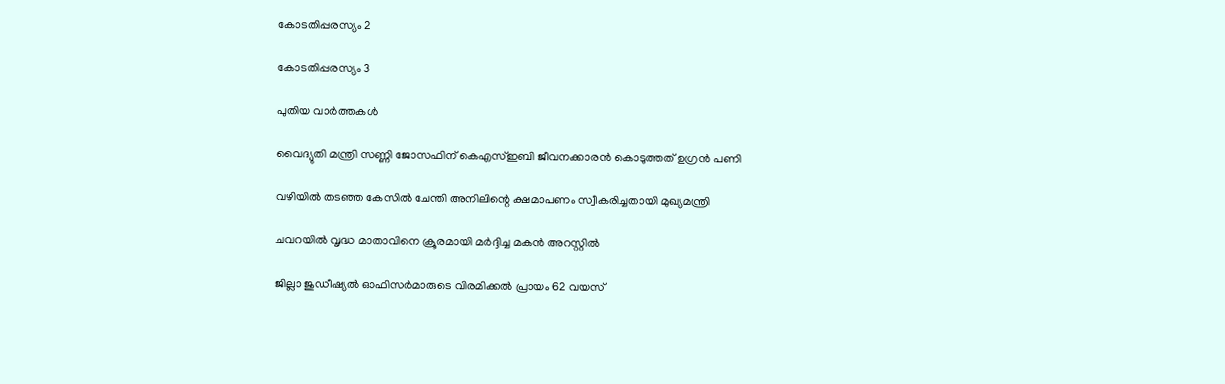കോടതിപ്പരസ്യം 2

കോടതിപ്പരസ്യം 3

പുതിയ വാര്‍ത്തകള്‍

വൈദ്യുതി മന്ത്രി സണ്ണി ജോസഫിന് കെഎസ്ഇബി ജീവനക്കാരന്‍ കൊടുത്തത് ഉഗ്രന്‍ പണി

വഴിയില്‍ തടഞ്ഞ കേസില്‍ ചേന്തി അനിലിന്റെ ക്ഷമാപണം സ്വീകരിച്ചതായി മുഖ്യമന്ത്രി

ചവറയില്‍ വൃദ്ധ മാതാവിനെ ക്രൂരമായി മര്‍ദ്ദിച്ച മകന്‍ അറസ്റ്റില്‍

ജില്ലാ ജുഡീഷ്യല്‍ ഓഫിസര്‍മാരുടെ വിരമിക്കല്‍ പ്രായം 62 വയസ്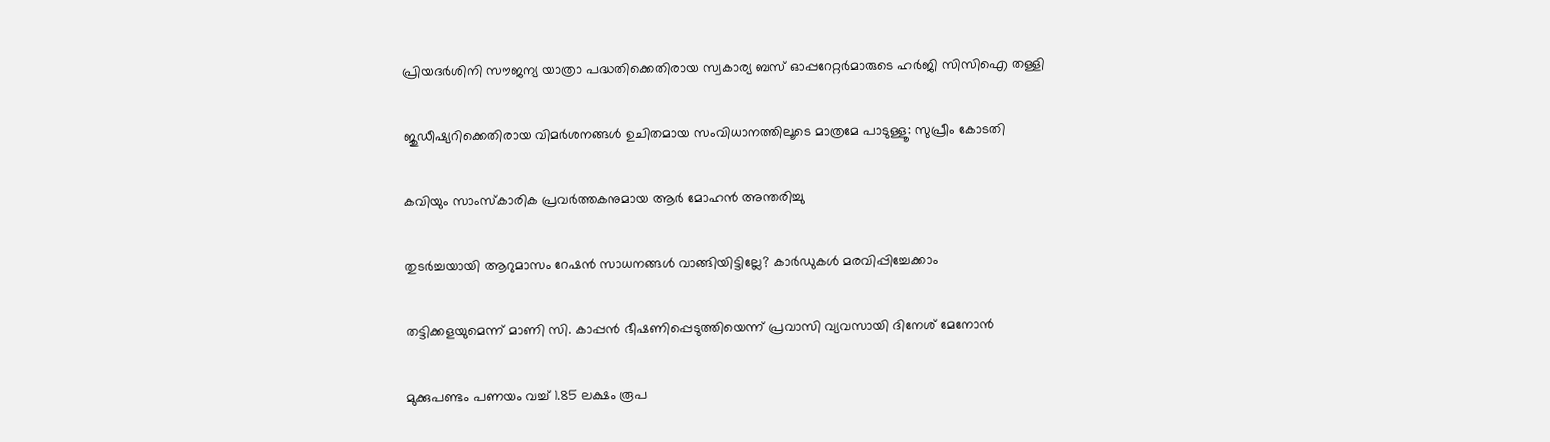പ്രിയദര്‍ശിനി സൗജന്യ യാത്രാ പദ്ധതിക്കെതിരായ സ്വകാര്യ ബസ് ഓപ്പറേറ്റര്‍മാരുടെ ഹര്‍ജി സിസിഐ തള്ളി

ജുഡീഷ്യറിക്കെതിരായ വിമര്‍ശനങ്ങള്‍ ഉചിതമായ സംവിധാനത്തിലൂടെ മാത്രമേ പാടുള്ളൂ: സുപ്രീം കോടതി

കവിയും സാംസ്‌കാരിക പ്രവര്‍ത്തകനുമായ ആര്‍ മോഹന്‍ അന്തരിച്ചു

തുടര്‍ച്ചയായി ആറുമാസം റേഷന്‍ സാധനങ്ങള്‍ വാങ്ങിയിട്ടില്ലേ? കാര്‍ഡുകള്‍ മരവിപ്പിച്ചേക്കാം

തട്ടിക്കളയുമെന്ന് മാണി സി. കാപ്പന്‍ ഭീഷണിപ്പെടുത്തിയെന്ന് പ്രവാസി വ്യവസായി ദിനേശ് മേനോന്‍

മുക്കുപണ്ടം പണയം വച്ച് 1.85 ലക്ഷം രൂപ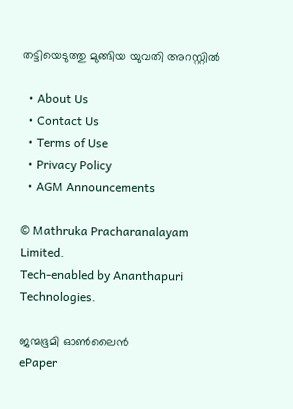തട്ടിയെടുത്തു മുങ്ങിയ യുവതി അറസ്റ്റില്‍

  • About Us
  • Contact Us
  • Terms of Use
  • Privacy Policy
  • AGM Announcements

© Mathruka Pracharanalayam Limited.
Tech-enabled by Ananthapuri Technologies.

ജന്മഭൂമി ഓണ്‍ലൈന്‍
ePaper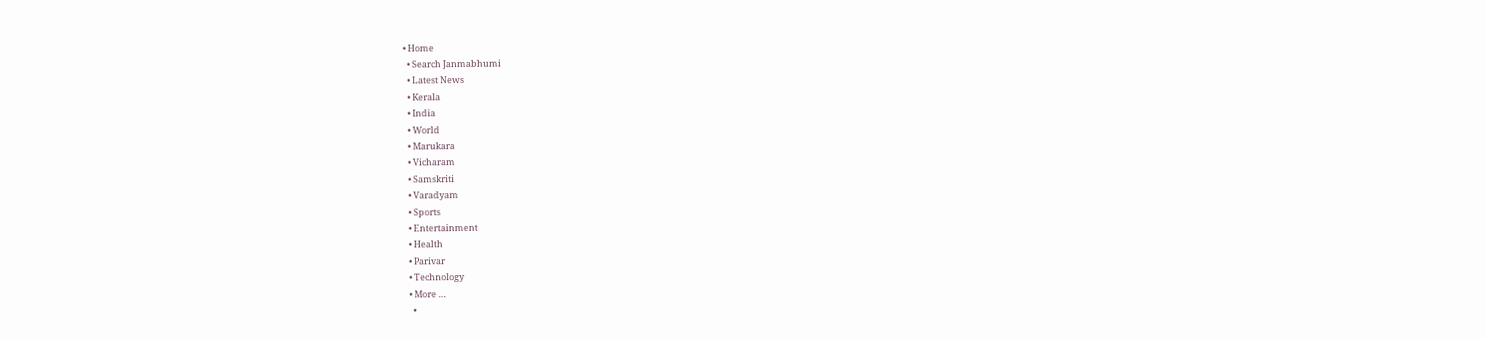• Home
  • Search Janmabhumi
  • Latest News
  • Kerala
  • India
  • World
  • Marukara
  • Vicharam
  • Samskriti
  • Varadyam
  • Sports
  • Entertainment
  • Health
  • Parivar
  • Technology
  • More …
    •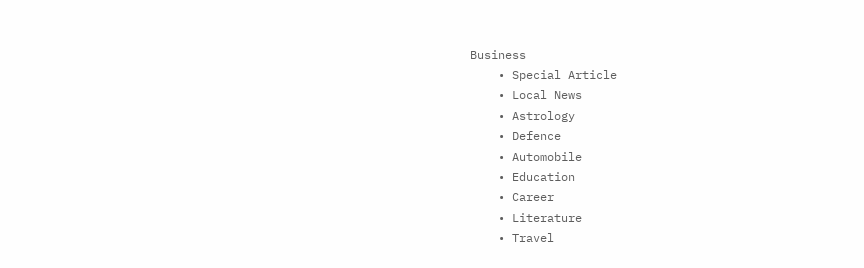Business
    • Special Article
    • Local News
    • Astrology
    • Defence
    • Automobile
    • Education
    • Career
    • Literature
    • Travel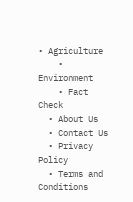• Agriculture
    • Environment
    • Fact Check
  • About Us
  • Contact Us
  • Privacy Policy
  • Terms and Conditions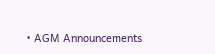• AGM Announcements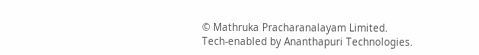© Mathruka Pracharanalayam Limited.
Tech-enabled by Ananthapuri Technologies.